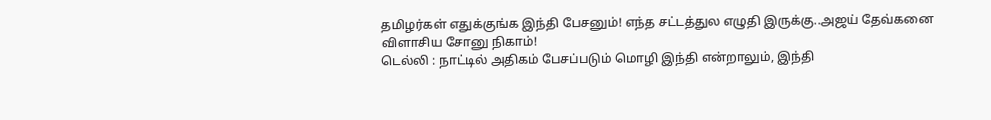தமிழர்கள் எதுக்குங்க இந்தி பேசனும்! எந்த சட்டத்துல எழுதி இருக்கு..அஜய் தேவ்கனை விளாசிய சோனு நிகாம்!
டெல்லி : நாட்டில் அதிகம் பேசப்படும் மொழி இந்தி என்றாலும், இந்தி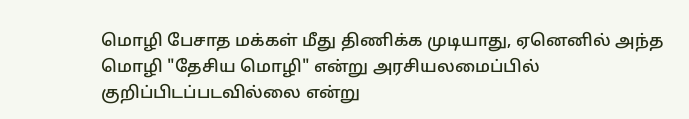மொழி பேசாத மக்கள் மீது திணிக்க முடியாது, ஏனெனில் அந்த மொழி "தேசிய மொழி" என்று அரசியலமைப்பில் குறிப்பிடப்படவில்லை என்று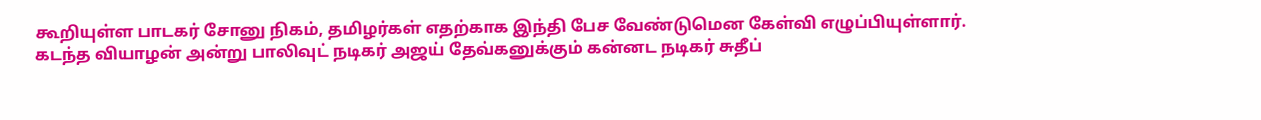கூறியுள்ள பாடகர் சோனு நிகம், தமிழர்கள் எதற்காக இந்தி பேச வேண்டுமென கேள்வி எழுப்பியுள்ளார்.
கடந்த வியாழன் அன்று பாலிவுட் நடிகர் அஜய் தேவ்கனுக்கும் கன்னட நடிகர் சுதீப்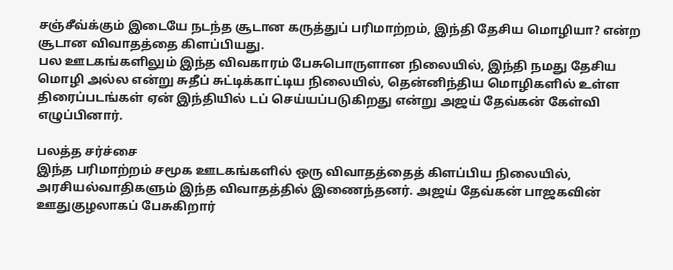சஞ்சீவ்க்கும் இடையே நடந்த சூடான கருத்துப் பரிமாற்றம், இந்தி தேசிய மொழியா? என்ற சூடான விவாதத்தை கிளப்பியது.
பல ஊடகங்களிலும் இந்த விவகாரம் பேசுபொருளான நிலையில், இந்தி நமது தேசிய மொழி அல்ல என்று சுதீப் சுட்டிக்காட்டிய நிலையில், தென்னிந்திய மொழிகளில் உள்ள திரைப்படங்கள் ஏன் இந்தியில் டப் செய்யப்படுகிறது என்று அஜய் தேவ்கன் கேள்வி எழுப்பினார்.

பலத்த சர்ச்சை
இந்த பரிமாற்றம் சமூக ஊடகங்களில் ஒரு விவாதத்தைத் கிளப்பிய நிலையில், அரசியல்வாதிகளும் இந்த விவாதத்தில் இணைந்தனர். அஜய் தேவ்கன் பாஜகவின் ஊதுகுழலாகப் பேசுகிறார்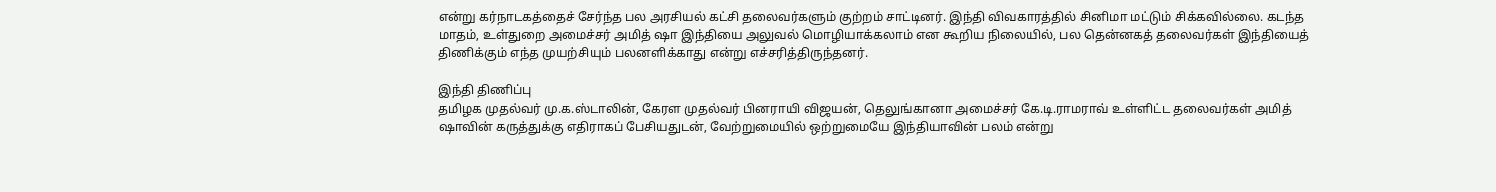என்று கர்நாடகத்தைச் சேர்ந்த பல அரசியல் கட்சி தலைவர்களும் குற்றம் சாட்டினர். இந்தி விவகாரத்தில் சினிமா மட்டும் சிக்கவில்லை. கடந்த மாதம், உள்துறை அமைச்சர் அமித் ஷா இந்தியை அலுவல் மொழியாக்கலாம் என கூறிய நிலையில், பல தென்னகத் தலைவர்கள் இந்தியைத் திணிக்கும் எந்த முயற்சியும் பலனளிக்காது என்று எச்சரித்திருந்தனர்.

இந்தி திணிப்பு
தமிழக முதல்வர் மு.க.ஸ்டாலின், கேரள முதல்வர் பினராயி விஜயன், தெலுங்கானா அமைச்சர் கே.டி.ராமராவ் உள்ளிட்ட தலைவர்கள் அமித் ஷாவின் கருத்துக்கு எதிராகப் பேசியதுடன், வேற்றுமையில் ஒற்றுமையே இந்தியாவின் பலம் என்று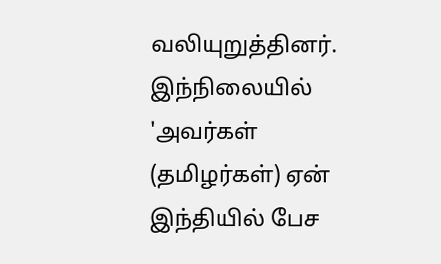வலியுறுத்தினர். இந்நிலையில் 'அவர்கள் (தமிழர்கள்) ஏன் இந்தியில் பேச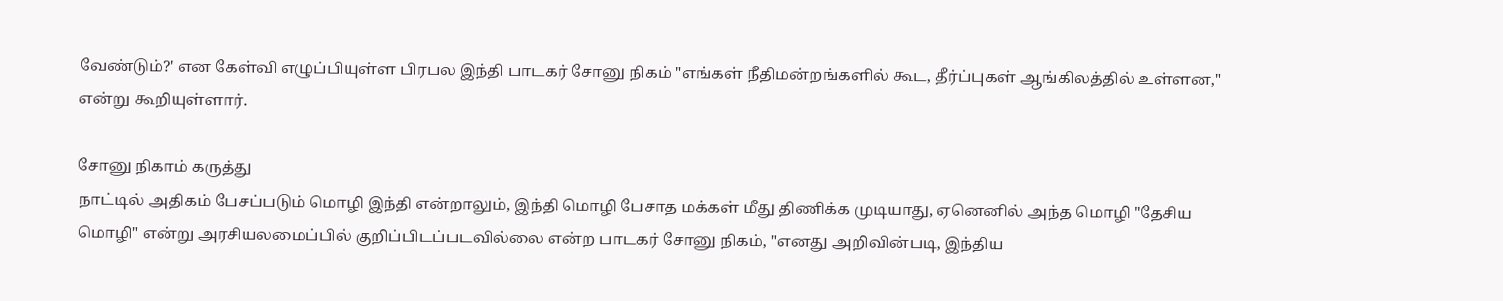வேண்டும்?' என கேள்வி எழுப்பியுள்ள பிரபல இந்தி பாடகர் சோனு நிகம் "எங்கள் நீதிமன்றங்களில் கூட, தீர்ப்புகள் ஆங்கிலத்தில் உள்ளன," என்று கூறியுள்ளார்.

சோனு நிகாம் கருத்து
நாட்டில் அதிகம் பேசப்படும் மொழி இந்தி என்றாலும், இந்தி மொழி பேசாத மக்கள் மீது திணிக்க முடியாது, ஏனெனில் அந்த மொழி "தேசிய மொழி" என்று அரசியலமைப்பில் குறிப்பிடப்படவில்லை என்ற பாடகர் சோனு நிகம், "எனது அறிவின்படி, இந்திய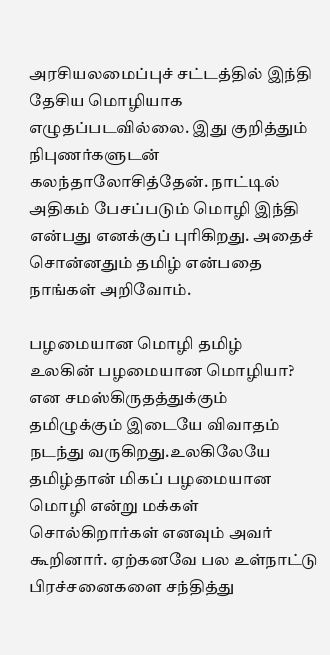அரசியலமைப்புச் சட்டத்தில் இந்தி தேசிய மொழியாக எழுதப்படவில்லை. இது குறித்தும் நிபுணர்களுடன் கலந்தாலோசித்தேன். நாட்டில் அதிகம் பேசப்படும் மொழி இந்தி என்பது எனக்குப் புரிகிறது. அதைச் சொன்னதும் தமிழ் என்பதை நாங்கள் அறிவோம்.

பழமையான மொழி தமிழ்
உலகின் பழமையான மொழியா? என சமஸ்கிருதத்துக்கும் தமிழுக்கும் இடையே விவாதம் நடந்து வருகிறது.உலகிலேயே தமிழ்தான் மிகப் பழமையான மொழி என்று மக்கள் சொல்கிறார்கள் எனவும் அவர் கூறினார். ஏற்கனவே பல உள்நாட்டு பிரச்சனைகளை சந்தித்து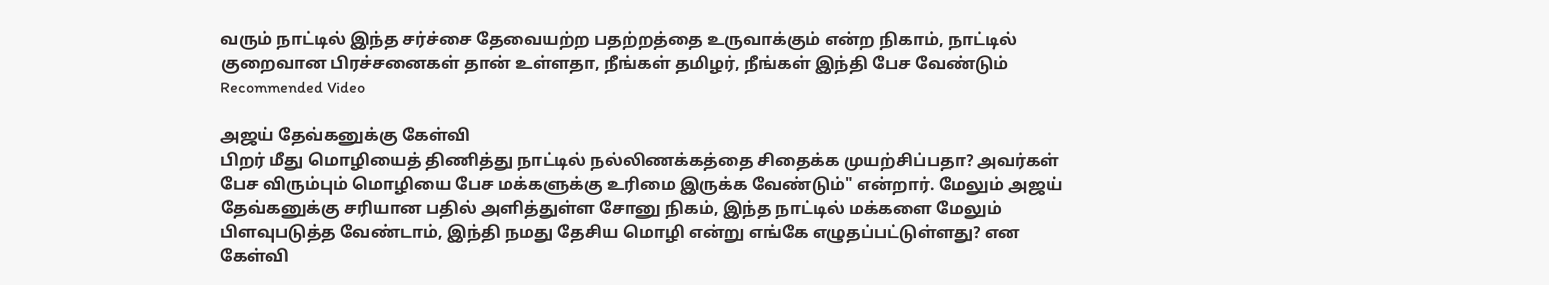வரும் நாட்டில் இந்த சர்ச்சை தேவையற்ற பதற்றத்தை உருவாக்கும் என்ற நிகாம், நாட்டில் குறைவான பிரச்சனைகள் தான் உள்ளதா, நீங்கள் தமிழர், நீங்கள் இந்தி பேச வேண்டும்
Recommended Video

அஜய் தேவ்கனுக்கு கேள்வி
பிறர் மீது மொழியைத் திணித்து நாட்டில் நல்லிணக்கத்தை சிதைக்க முயற்சிப்பதா? அவர்கள் பேச விரும்பும் மொழியை பேச மக்களுக்கு உரிமை இருக்க வேண்டும்" என்றார். மேலும் அஜய் தேவ்கனுக்கு சரியான பதில் அளித்துள்ள சோனு நிகம், இந்த நாட்டில் மக்களை மேலும் பிளவுபடுத்த வேண்டாம், இந்தி நமது தேசிய மொழி என்று எங்கே எழுதப்பட்டுள்ளது? என கேள்வி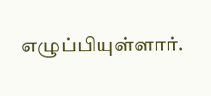எழுப்பியுள்ளார்.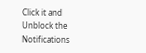Click it and Unblock the Notifications